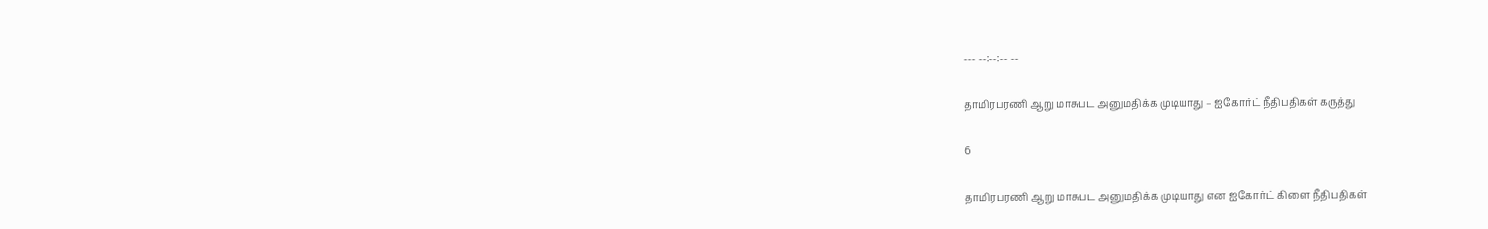--- --:--:-- --

தாமிரபரணி ஆறு மாசுபட அனுமதிக்க முடியாது – ஐகோர்ட் நீதிபதிகள் கருத்து

6

தாமிரபரணி ஆறு மாசுபட அனுமதிக்க முடியாது என ஐகோர்ட் கிளை நீதிபதிகள்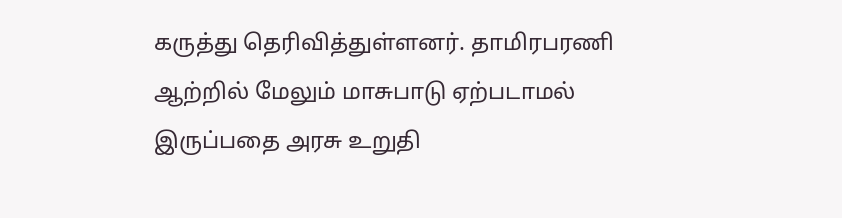கருத்து தெரிவித்துள்ளனர். தாமிரபரணி ஆற்றில் மேலும் மாசுபாடு ஏற்படாமல் இருப்பதை அரசு உறுதி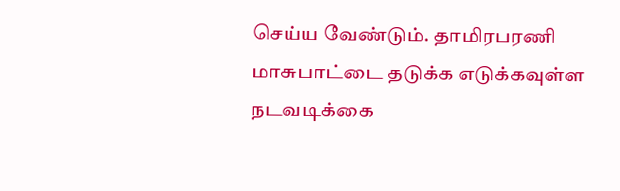செய்ய வேண்டும். தாமிரபரணி மாசுபாட்டை தடுக்க எடுக்கவுள்ள நடவடிக்கை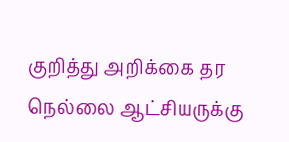குறித்து அறிக்கை தர நெல்லை ஆட்சியருக்கு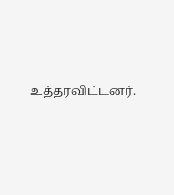உத்தரவிட்டனர்.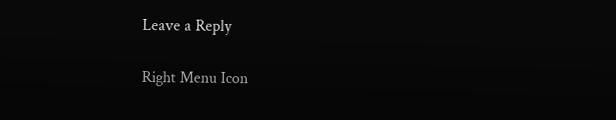Leave a Reply

Right Menu Icon